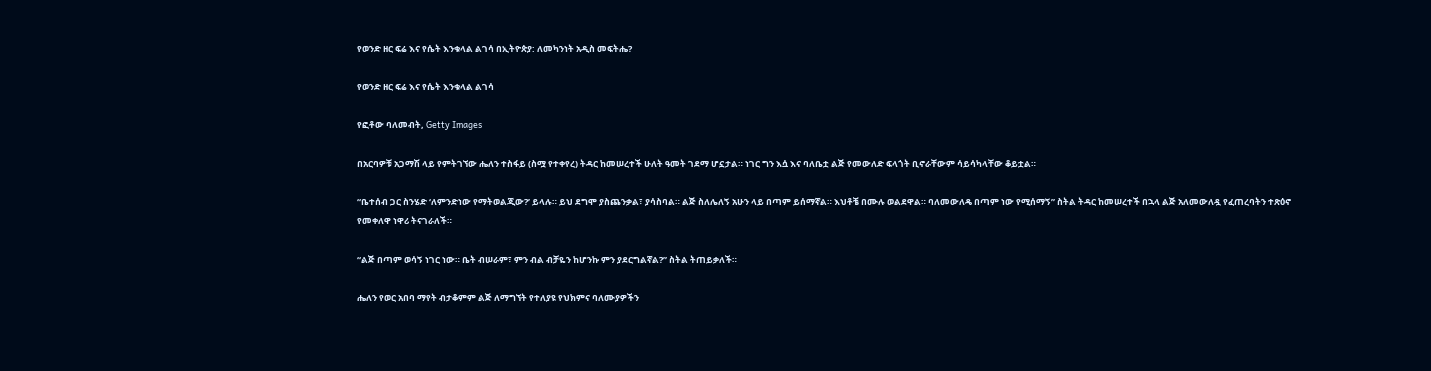የወንድ ዘር ፍሬ እና የሴት እንቁላል ልገሳ በኢትዮጵያ: ለመካንነት አዲስ መፍትሔ?

የወንድ ዘር ፍሬ እና የሴት እንቁላል ልገሳ

የፎቶው ባለመብት, Getty Images

በአርባዎቹ አጋማሽ ላይ የምትገኘው ሔለን ተስፋይ (ስሟ የተቀየረ) ትዳር ከመሠረተች ሁለት ዓመት ገደማ ሆኗታል። ነገር ግን እሷ እና ባለቤቷ ልጅ የመውለድ ፍላጎት ቢኖራቸውም ሳይሳካላቸው ቆይቷል።

“ቤተሰብ ጋር ስንሄድ ‘ለምንድነው የማትወልጂው?’ ይላሉ። ይህ ደግሞ ያስጨንቃል፣ ያሳስባል። ልጅ ስለሌለኝ አሁን ላይ በጣም ይሰማኛል። እህቶቼ በሙሉ ወልደዋል። ባለመውለዴ በጣም ነው የሚሰማኝ” ስትል ትዳር ከመሠረተች በኋላ ልጅ አለመውለዷ የፈጠረባትን ተጽዕኖ የመቀለዋ ነዋሪ ትናገራለች።

“ልጅ በጣም ወሳኝ ነገር ነው። ቤት ብሠራም፣ ምን ብል ብቻዬን ከሆንኩ ምን ያደርግልኛል?” ስትል ትጠይቃለች።

ሔለን የወር አበባ ማየት ብታቆምም ልጅ ለማግኘት የተለያዩ የህክምና ባለሙያዎችን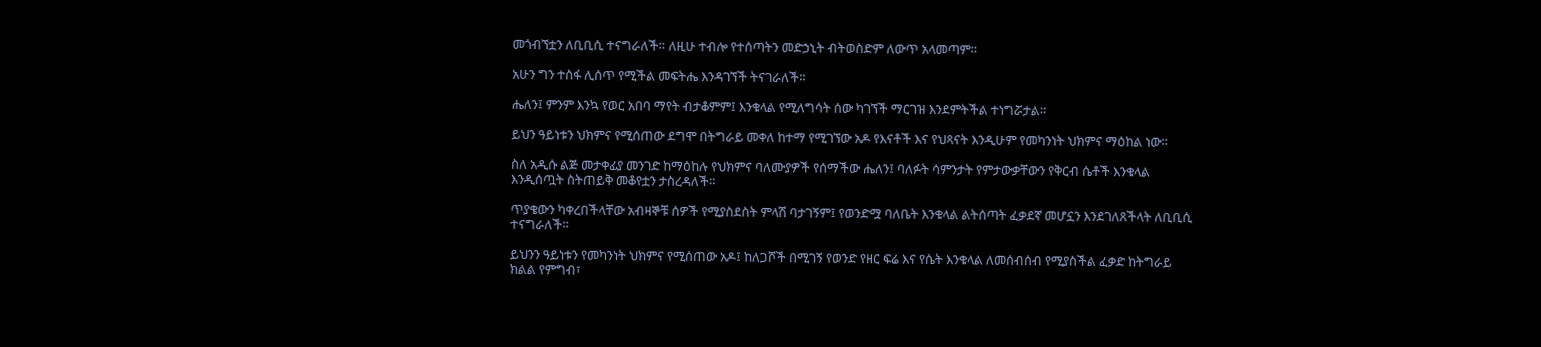መጎብኘቷን ለቢቢሲ ተናግራለች። ለዚሁ ተብሎ የተሰጣትን መድኃኒት ብትወስድም ለውጥ አላመጣም።

አሁን ግን ተስፋ ሊሰጥ የሚችል መፍትሔ እንዳገኘች ትናገራለች።

ሔለን፤ ምንም እንኳ የወር አበባ ማየት ብታቆምም፤ እንቁላል የሚለግሳት ሰው ካገኘች ማርገዝ እንደምትችል ተነግሯታል።

ይህን ዓይነቱን ህክምና የሚሰጠው ደግሞ በትግራይ መቀለ ከተማ የሚገኘው አዶ የእናቶች እና የህጻናት እንዲሁም የመካንነት ህክምና ማዕከል ነው።

ስለ አዲሱ ልጅ መታቀፊያ መንገድ ከማዕከሉ የህክምና ባለሙያዎች የሰማችው ሔለን፤ ባለፉት ሳምንታት የምታውቃቸውን የቅርብ ሴቶች እንቁላል እንዲሰጧት ስትጠይቅ መቆየቷን ታስረዳለች።

ጥያቄውን ካቀረበችላቸው አብዛኞቹ ሰዎች የሚያስደስት ምላሽ ባታገኝም፤ የወንድሟ ባለቤት እንቁላል ልትሰጣት ፈቃደኛ መሆኗን እንደገለጸችላት ለቢቢሲ ተናግራለች።

ይህንን ዓይነቱን የመካንነት ህክምና የሚሰጠው አዶ፤ ከለጋሾች በሚገኝ የወንድ የዘር ፍሬ እና የሴት እንቁላል ለመሰብሰብ የሚያስችል ፈቃድ ከትግራይ ክልል የምግብ፣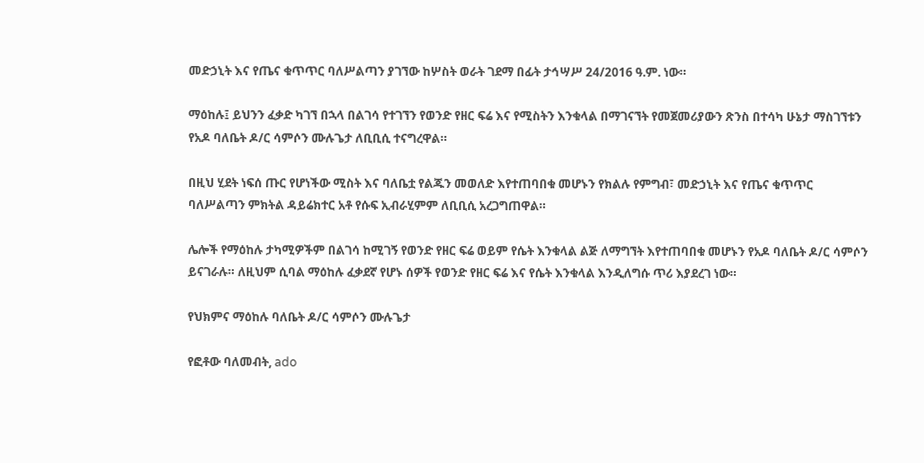መድኃኒት እና የጤና ቁጥጥር ባለሥልጣን ያገኘው ከሦስት ወራት ገደማ በፊት ታኅሣሥ 24/2016 ዓ.ም. ነው።

ማዕከሉ፤ ይህንን ፈቃድ ካገኘ በኋላ በልገሳ የተገኘን የወንድ የዘር ፍሬ እና የሚስትን እንቁላል በማገናኘት የመጀመሪያውን ጽንስ በተሳካ ሁኔታ ማስገኘቱን የአዶ ባለቤት ዶ/ር ሳምሶን ሙሉጌታ ለቢቢሲ ተናግረዋል።

በዚህ ሂደት ነፍሰ ጡር የሆነችው ሚስት እና ባለቤቷ የልጁን መወለድ እየተጠባበቁ መሆኑን የክልሉ የምግብ፣ መድኃኒት እና የጤና ቁጥጥር ባለሥልጣን ምክትል ዳይሬክተር አቶ የሱፍ ኢብራሂምም ለቢቢሲ አረጋግጠዋል።

ሌሎች የማዕከሉ ታካሚዎችም በልገሳ ከሚገኝ የወንድ የዘር ፍሬ ወይም የሴት እንቁላል ልጅ ለማግኘት እየተጠባበቁ መሆኑን የአዶ ባለቤት ዶ/ር ሳምሶን ይናገራሉ። ለዚህም ሲባል ማዕከሉ ፈቃደኛ የሆኑ ሰዎች የወንድ የዘር ፍሬ እና የሴት እንቁላል እንዲለግሱ ጥሪ እያደረገ ነው።

የህክምና ማዕከሉ ባለቤት ዶ/ር ሳምሶን ሙሉጌታ

የፎቶው ባለመብት, ado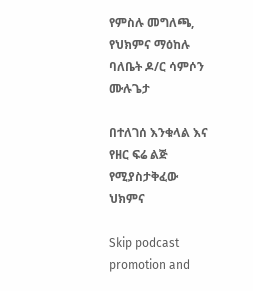የምስሉ መግለጫ, የህክምና ማዕከሉ ባለቤት ዶ/ር ሳምሶን ሙሉጌታ

በተለገሰ እንቁላል እና የዘር ፍሬ ልጅ የሚያስታቅፈው ህክምና

Skip podcast promotion and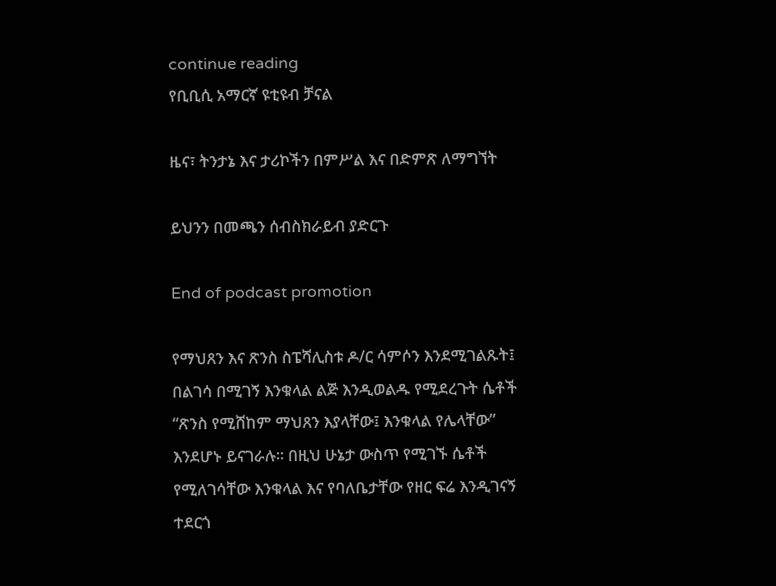continue reading
የቢቢሲ አማርኛ ዩቲዩብ ቻናል

ዜና፣ ትንታኔ እና ታሪኮችን በምሥል እና በድምጽ ለማግኘት

ይህንን በመጫን ሰብስክራይብ ያድርጉ

End of podcast promotion

የማህጸን እና ጽንስ ስፔሻሊስቱ ዶ/ር ሳምሶን እንደሚገልጹት፤ በልገሳ በሚገኝ እንቁላል ልጅ እንዲወልዱ የሚደረጉት ሴቶች “ጽንስ የሚሸከም ማህጸን እያላቸው፤ እንቁላል የሌላቸው” እንደሆኑ ይናገራሉ። በዚህ ሁኔታ ውስጥ የሚገኙ ሴቶች የሚለገሳቸው እንቁላል እና የባለቤታቸው የዘር ፍሬ እንዲገናኝ ተደርጎ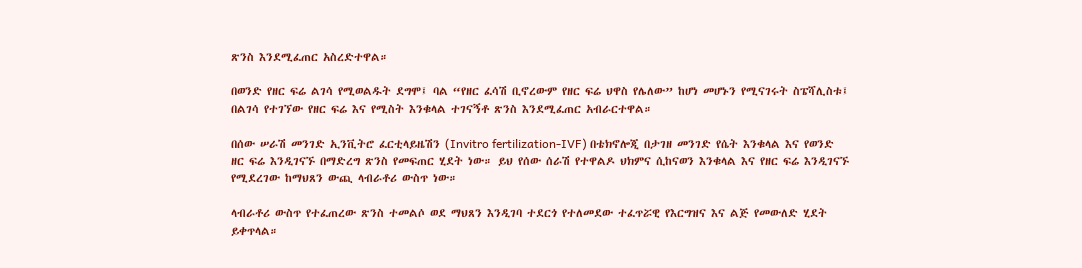ጽንስ እንደሚፈጠር አስረድተዋል።

በወንድ የዘር ፍሬ ልገሳ የሚወልዱት ደግሞ፤ ባል “የዘር ፈሳሽ ቢኖረውም የዘር ፍሬ ህዋስ የሌለው” ከሆነ መሆኑን የሚናገሩት ስፔሻሊስቱ፤ በልገሳ የተገኘው የዘር ፍሬ እና የሚስት እንቁላል ተገናኝቶ ጽንስ እንደሚፈጠር አብራርተዋል።

በሰው ሠራሽ መንገድ ኢንቪትሮ ፈርቲላይዜሽን (Invitro fertilization-IVF) በቴክኖሎጂ በታገዘ መንገድ የሴት እንቁላል እና የወንድ ዘር ፍሬ እንዲገናኙ በማድረግ ጽንስ የመፍጠር ሂደት ነው። ይህ የሰው ሰራሽ የተዋልዶ ህክምና ሲከናወን እንቁላል እና የዘር ፍሬ እንዲገናኙ የሚደረገው ከማህጸን ውጪ ላብራቶሪ ውስጥ ነው።

ላብራቶሪ ውስጥ የተፈጠረው ጽንስ ተመልሶ ወደ ማህጸን እንዲገባ ተደርጎ የተለመደው ተፈጥሯዊ የእርግዝና እና ልጅ የመውለድ ሂደት ይቀጥላል።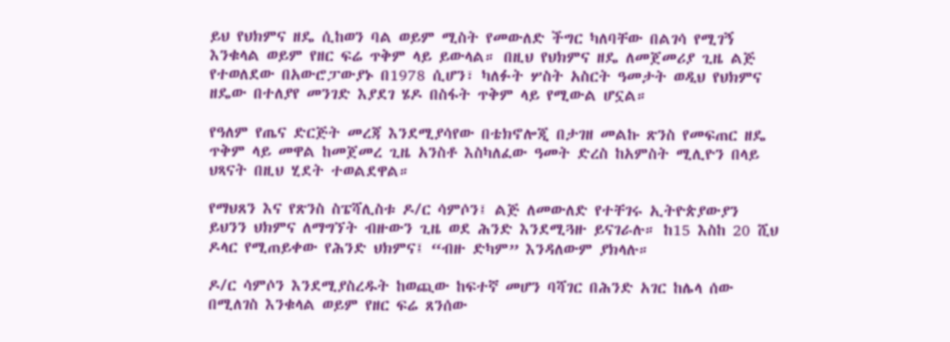ይህ የህክምና ዘዴ ሲከወን ባል ወይም ሚስት የመውለድ ችግር ካለባቸው በልገሳ የሚገኝ እንቁላል ወይም የዘር ፍሬ ጥቅም ላይ ይውላል። በዚህ የህክምና ዘዴ ለመጀመሪያ ጊዜ ልጅ የተወለደው በአውሮፓውያኑ በ1978 ሲሆን፣ ካለፉት ሦስት አስርት ዓመታት ወዲህ የህክምና ዘዴው በተለያየ መንገድ እያደገ ሄዶ በስፋት ጥቅም ላይ የሚውል ሆኗል።

የዓለም የጤና ድርጅት መረጃ እንደሚያሳየው በቴክኖሎጂ በታገዘ መልኩ ጽንስ የመፍጠር ዘዴ ጥቅም ላይ መዋል ከመጀመረ ጊዜ አንስቶ እስካለፈው ዓመት ድረስ ከአምስት ሚሊዮን በላይ ህጻናት በዚህ ሂደት ተወልደዋል።

የማህጸን እና የጽንስ ስፔሻሊስቱ ዶ/ር ሳምሶን፤ ልጅ ለመውለድ የተቸገሩ ኢትዮጵያውያን ይህንን ህክምና ለማግኘት ብዙውን ጊዜ ወደ ሕንድ እንደሚጓዙ ይናገራሉ። ከ15 እስከ 20 ሺህ ዶላር የሚጠይቀው የሕንድ ህክምና፤ “ብዙ ድካም” እንዳለውም ያክላሉ።

ዶ/ር ሳምሶን እንደሚያስረዱት ከወጪው ከፍተኛ መሆን ባሻገር በሕንድ አገር ከሌላ ሰው በሚለገስ እንቁላል ወይም የዘር ፍሬ ጸንሰው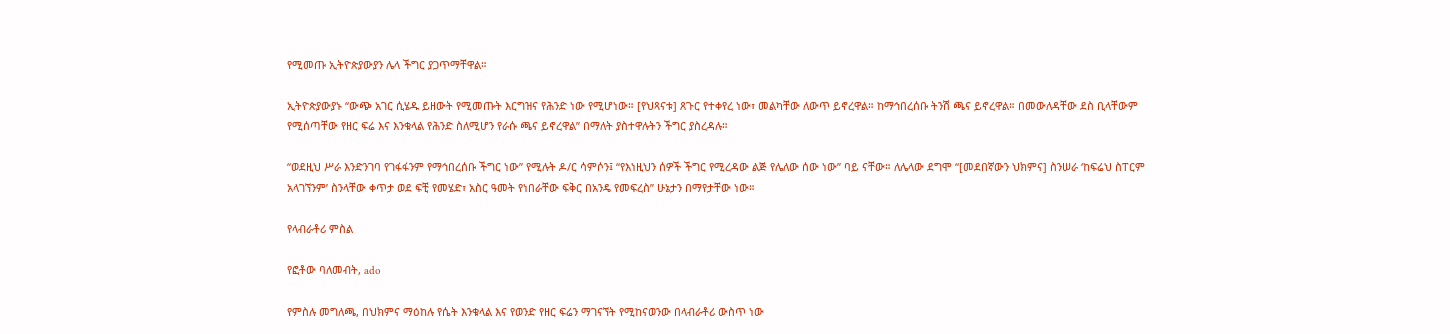የሚመጡ ኢትዮጵያውያን ሌላ ችግር ያጋጥማቸዋል።

ኢትዮጵያውያኑ “ውጭ አገር ሲሄዱ ይዘውት የሚመጡት እርግዝና የሕንድ ነው የሚሆነው። [የህጻናቱ] ጸጉር የተቀየረ ነው፣ መልካቸው ለውጥ ይኖረዋል። ከማኅበረሰቡ ትንሽ ጫና ይኖረዋል። በመውለዳቸው ደስ ቢላቸውም የሚሰጣቸው የዘር ፍሬ እና እንቁላል የሕንድ ስለሚሆን የራሱ ጫና ይኖረዋል” በማለት ያስተዋሉትን ችግር ያስረዳሉ።

“ወደዚህ ሥራ እንድንገባ የገፋፋንም የማኅበረሰቡ ችግር ነው” የሚሉት ዶ/ር ሳምሶን፤ “የእነዚህን ሰዎች ችግር የሚረዳው ልጅ የሌለው ሰው ነው” ባይ ናቸው። ለሌላው ደግሞ “[መደበኛውን ህክምና] ስንሠራ ‘ከፍሬህ ስፐርም አላገኘንም’ ስንላቸው ቀጥታ ወደ ፍቺ የመሄድ፣ አስር ዓመት የነበራቸው ፍቅር በአንዴ የመፍረስ” ሁኔታን በማየታቸው ነው።

የላብራቶሪ ምስል

የፎቶው ባለመብት, ado

የምስሉ መግለጫ, በህክምና ማዕከሉ የሴት እንቁላል እና የወንድ የዘር ፍሬን ማገናኘት የሚከናወንው በላብራቶሪ ውስጥ ነው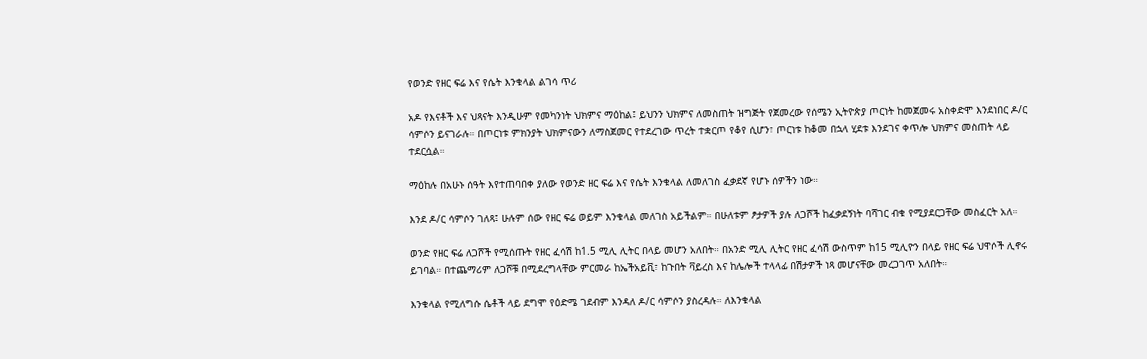የወንድ የዘር ፍሬ እና የሴት እንቁላል ልገሳ ጥሪ

አዶ የእናቶች እና ህጻናት እንዲሁም የመካንነት ህክምና ማዕከል፤ ይህንን ህክምና ለመስጠት ዝግጅት የጀመረው የሰሜን ኢትዮጵያ ጦርነት ከመጀመሩ አስቀድሞ እንደነበር ዶ/ር ሳምሶን ይናገራሉ። በጦርነቱ ምክንያት ህክምናውን ለማስጀመር የተደረገው ጥረት ተቋርጦ የቆየ ሲሆን፣ ጦርነቱ ከቆመ በኋላ ሂደቱ እንደገና ቀጥሎ ህክምና መስጠት ላይ ተደርሷል።

ማዕከሉ በአሁኑ ሰዓት እየተጠባበቀ ያለው የወንድ ዘር ፍሬ እና የሴት እንቁላል ለመለገስ ፈቃደኛ የሆኑ ሰዎችን ነው።

እንደ ዶ/ር ሳምሶን ገለጻ፤ ሁሉም ሰው የዘር ፍሬ ወይም እንቁላል መለገስ አይችልም። በሁለቱም ፆታዎች ያሉ ለጋሾች ከፈቃደኝነት ባሻገር ብቁ የሚያደርጋቸው መስፈርት አለ።

ወንድ የዘር ፍሬ ለጋሾች የሚሰጡት የዘር ፈሳሽ ከ1.5 ሚሊ ሊትር በላይ መሆን አለበት። በአንድ ሚሊ ሊትር የዘር ፈሳሽ ውስጥም ከ15 ሚሊዮን በላይ የዘር ፍሬ ህዋሶች ሊኖሩ ይገባል። በተጨማሪም ለጋሾቹ በሚደረግላቸው ምርመራ ከኤችአይቪ፣ ከጉበት ቫይረስ እና ከሌሎች ተላላፊ በሽታዎች ነጻ መሆናቸው መረጋገጥ አለበት።

እንቁላል የሚለግሱ ሴቶች ላይ ደግሞ የዕድሜ ገደብም እንዳለ ዶ/ር ሳምሶን ያስረዳሉ። ለእንቁላል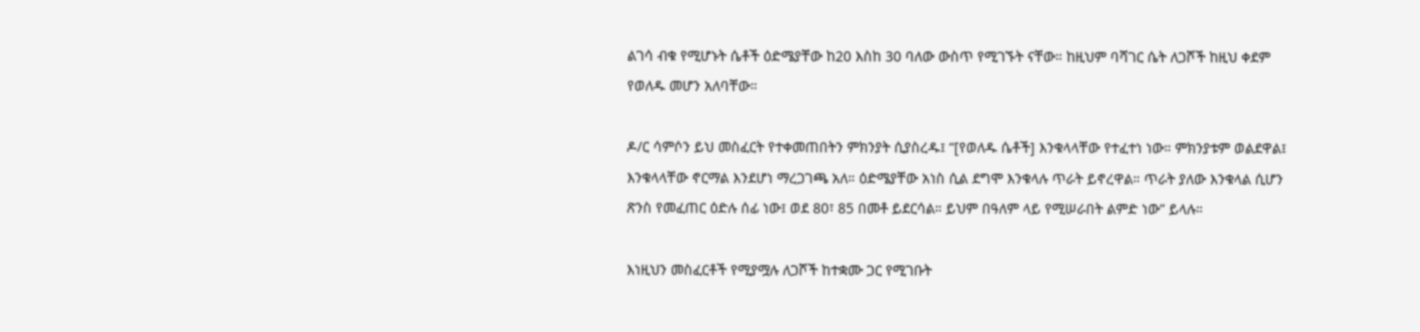ልገሳ ብቁ የሚሆኑት ሴቶች ዕድሜያቸው ከ20 እስከ 30 ባለው ውስጥ የሚገኙት ናቸው። ከዚህም ባሻገር ሴት ለጋሾች ከዚህ ቀደም የወለዱ መሆን አለባቸው።

ዶ/ር ሳምሶን ይህ መስፈርት የተቀመጠበትን ምክንያት ሲያስረዱ፤ “[የወለዱ ሴቶች] እንቁላላቸው የተፈተነ ነው። ምክንያቱም ወልደዋል፤ እንቁላላቸው ኖርማል እንደሆነ ማረጋገጫ አለ። ዕድሜያቸው አነስ ሲል ደግሞ እንቁላሉ ጥራት ይኖረዋል። ጥራት ያለው እንቁላል ሲሆን ጽንስ የመፈጠር ዕድሉ ሰፊ ነው፤ ወደ 80፣ 85 በመቶ ይደርሳል። ይህም በዓለም ላይ የሚሠራበት ልምድ ነው” ይላሉ።

እነዚህን መስፈርቶች የሚያሟሉ ለጋሾች ከተቋሙ ጋር የሚገቡት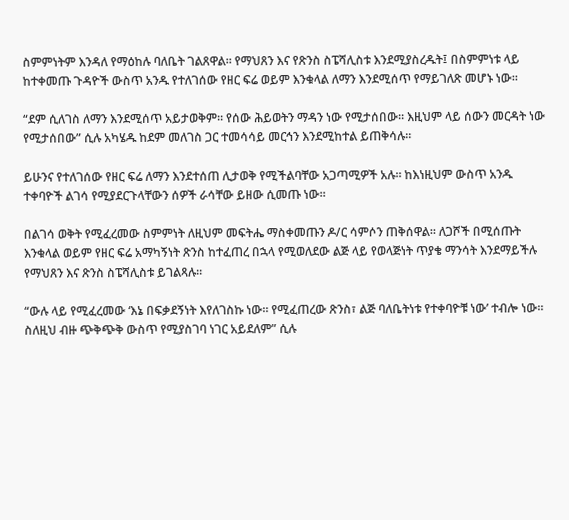ስምምነትም እንዳለ የማዕከሉ ባለቤት ገልጸዋል። የማህጸን እና የጽንስ ስፔሻሊስቱ እንደሚያስረዱት፤ በስምምነቱ ላይ ከተቀመጡ ጉዳዮች ውስጥ አንዱ የተለገሰው የዘር ፍሬ ወይም እንቁላል ለማን እንደሚሰጥ የማይገለጽ መሆኑ ነው።

“ደም ሲለገስ ለማን እንደሚሰጥ አይታወቅም። የሰው ሕይወትን ማዳን ነው የሚታሰበው። እዚህም ላይ ሰውን መርዳት ነው የሚታሰበው” ሲሉ አካሄዱ ከደም መለገስ ጋር ተመሳሳይ መርኅን እንደሚከተል ይጠቅሳሉ።

ይሁንና የተለገሰው የዘር ፍሬ ለማን እንደተሰጠ ሊታወቅ የሚችልባቸው አጋጣሚዎች አሉ። ከእነዚህም ውስጥ አንዱ ተቀባዮች ልገሳ የሚያደርጉላቸውን ሰዎች ራሳቸው ይዘው ሲመጡ ነው።

በልገሳ ወቅት የሚፈረመው ስምምነት ለዚህም መፍትሔ ማስቀመጡን ዶ/ር ሳምሶን ጠቅሰዋል። ለጋሾች በሚሰጡት እንቁላል ወይም የዘር ፍሬ አማካኝነት ጽንስ ከተፈጠረ በኋላ የሚወለደው ልጅ ላይ የወላጅነት ጥያቄ ማንሳት እንደማይችሉ የማህጸን እና ጽንስ ስፔሻሊስቱ ይገልጻሉ።

“ውሉ ላይ የሚፈረመው ‘እኔ በፍቃደኝነት እየለገስኩ ነው። የሚፈጠረው ጽንስ፣ ልጅ ባለቤትነቱ የተቀባዮቹ ነው’ ተብሎ ነው። ስለዚህ ብዙ ጭቅጭቅ ውስጥ የሚያስገባ ነገር አይደለም” ሲሉ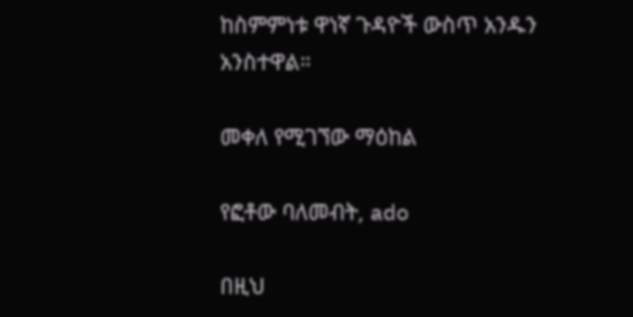ከስምምነቱ ዋነኛ ጉዳዮች ውስጥ አንዱን አንስተዋል።

መቀለ የሚገኘው ማዕከል

የፎቶው ባለመብት, ado

በዚህ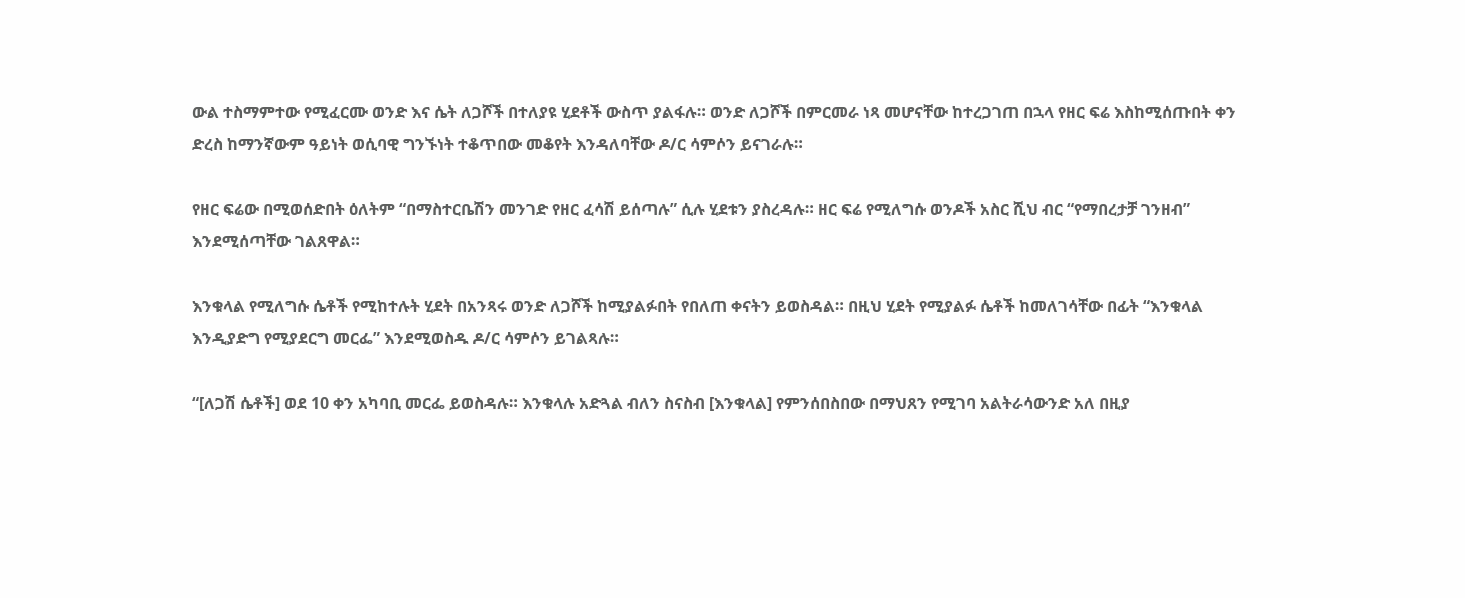ውል ተስማምተው የሚፈርሙ ወንድ እና ሴት ለጋሾች በተለያዩ ሂደቶች ውስጥ ያልፋሉ። ወንድ ለጋሾች በምርመራ ነጻ መሆናቸው ከተረጋገጠ በኋላ የዘር ፍሬ እስከሚሰጡበት ቀን ድረስ ከማንኛውም ዓይነት ወሲባዊ ግንኙነት ተቆጥበው መቆየት እንዳለባቸው ዶ/ር ሳምሶን ይናገራሉ።

የዘር ፍሬው በሚወሰድበት ዕለትም “በማስተርቤሽን መንገድ የዘር ፈሳሽ ይሰጣሉ” ሲሉ ሂደቱን ያስረዳሉ። ዘር ፍሬ የሚለግሱ ወንዶች አስር ሺህ ብር “የማበረታቻ ገንዘብ” እንደሚሰጣቸው ገልጸዋል።

እንቁላል የሚለግሱ ሴቶች የሚከተሉት ሂደት በአንጻሩ ወንድ ለጋሾች ከሚያልፉበት የበለጠ ቀናትን ይወስዳል። በዚህ ሂደት የሚያልፉ ሴቶች ከመለገሳቸው በፊት “እንቁላል እንዲያድግ የሚያደርግ መርፌ” እንደሚወስዱ ዶ/ር ሳምሶን ይገልጻሉ።

“[ለጋሽ ሴቶች] ወደ 10 ቀን አካባቢ መርፌ ይወስዳሉ። እንቁላሉ አድጓል ብለን ስናስብ [እንቁላል] የምንሰበስበው በማህጸን የሚገባ አልትራሳውንድ አለ በዚያ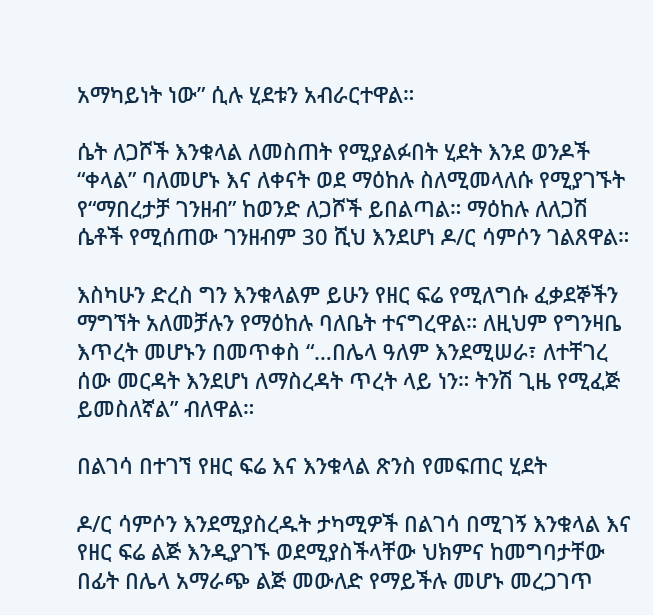አማካይነት ነው” ሲሉ ሂደቱን አብራርተዋል።

ሴት ለጋሾች እንቁላል ለመስጠት የሚያልፉበት ሂደት እንደ ወንዶች “ቀላል” ባለመሆኑ እና ለቀናት ወደ ማዕከሉ ስለሚመላለሱ የሚያገኙት የ“ማበረታቻ ገንዘብ” ከወንድ ለጋሾች ይበልጣል። ማዕከሉ ለለጋሽ ሴቶች የሚሰጠው ገንዘብም 30 ሺህ እንደሆነ ዶ/ር ሳምሶን ገልጸዋል።

እስካሁን ድረስ ግን እንቁላልም ይሁን የዘር ፍሬ የሚለግሱ ፈቃደኞችን ማግኘት አለመቻሉን የማዕከሉ ባለቤት ተናግረዋል። ለዚህም የግንዛቤ እጥረት መሆኑን በመጥቀስ “…በሌላ ዓለም እንደሚሠራ፣ ለተቸገረ ሰው መርዳት እንደሆነ ለማስረዳት ጥረት ላይ ነን። ትንሽ ጊዜ የሚፈጅ ይመስለኛል” ብለዋል።

በልገሳ በተገኘ የዘር ፍሬ እና እንቁላል ጽንስ የመፍጠር ሂደት

ዶ/ር ሳምሶን እንደሚያስረዱት ታካሚዎች በልገሳ በሚገኝ እንቁላል እና የዘር ፍሬ ልጅ እንዲያገኙ ወደሚያስችላቸው ህክምና ከመግባታቸው በፊት በሌላ አማራጭ ልጅ መውለድ የማይችሉ መሆኑ መረጋገጥ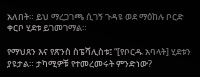አለበት። ይህ ማረጋገጫ ሲገኝ ጉዳዩ ወደ ማዕከሉ ቦርድ ቀርቦ ሂደቱ ይገመገማል።

የማህጸን እና የጽንስ ስፔሻሊስቱ፤ “[የቦርዱ አባላት] ሂደቱን ያዩታል። ታካሚዎቹ የተመረመሩት ምንድነው?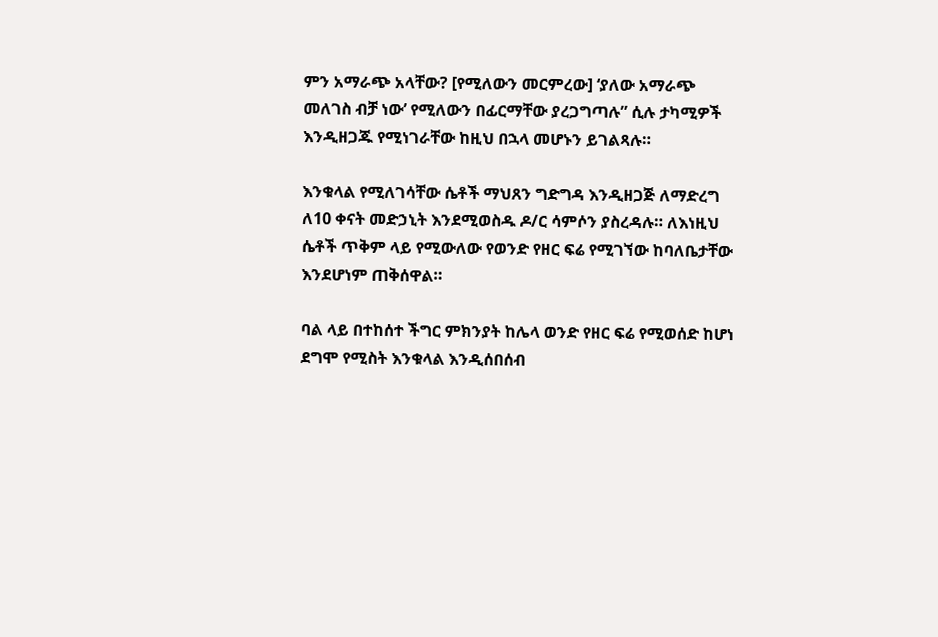ምን አማራጭ አላቸው? [የሚለውን መርምረው] ‘ያለው አማራጭ መለገስ ብቻ ነው’ የሚለውን በፊርማቸው ያረጋግጣሉ” ሲሉ ታካሚዎች እንዲዘጋጁ የሚነገራቸው ከዚህ በኋላ መሆኑን ይገልጻሉ።

እንቁላል የሚለገሳቸው ሴቶች ማህጸን ግድግዳ እንዲዘጋጅ ለማድረግ ለ10 ቀናት መድኃኒት እንደሚወስዱ ዶ/ር ሳምሶን ያስረዳሉ። ለእነዚህ ሴቶች ጥቅም ላይ የሚውለው የወንድ የዘር ፍሬ የሚገኘው ከባለቤታቸው እንደሆነም ጠቅሰዋል።

ባል ላይ በተከሰተ ችግር ምክንያት ከሌላ ወንድ የዘር ፍሬ የሚወሰድ ከሆነ ደግሞ የሚስት እንቁላል እንዲሰበሰብ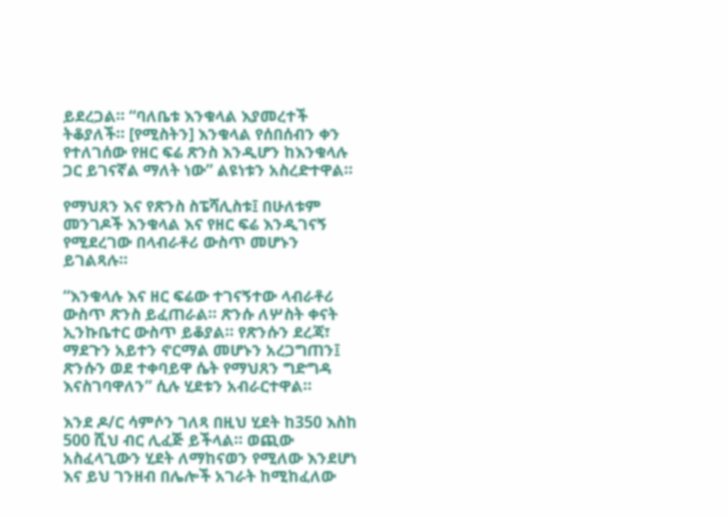ይደረጋል። “ባለቤቱ እንቁላል እያመረተች ትቆያለች። [የሚስትን] እንቁላል የሰበሰብን ቀን የተለገሰው የዘር ፍሬ ጽንስ እንዲሆን ከእንቁላሉ ጋር ይገናኛል ማለት ነው” ልዩነቱን አስረድተዋል።

የማህጸን እና የጽንስ ስፔሻሊስቱ፤ በሁለቱም መንገዶች እንቁላል እና የዘር ፍሬ እንዲገናኝ የሚደረገው በላብራቶሪ ውስጥ መሆኑን ይገልጻሉ።

“እንቁላሉ እና ዘር ፍሬው ተገናኝተው ላብራቶሪ ውስጥ ጽንስ ይፈጠራል። ጽንሱ ለሦስት ቀናት ኢንኩቤተር ውስጥ ይቆያል። የጽንሱን ደረጃ፣ ማደጉን አይተን ኖርማል መሆኑን አረጋግጠን፤ ጽንሱን ወደ ተቀባይዋ ሴት የማህጸን ግድግዳ እናስገባዋለን” ሲሉ ሂደቱን አብራርተዋል።

እንደ ዶ/ር ሳምሶን ገለጻ በዚህ ሂደት ከ350 እስከ 500 ሺህ ብር ሊፈጅ ይችላል። ወጪው አስፈላጊውን ሂደት ለማከናወን የሚለው እንደሆነ እና ይህ ገንዘብ በሌሎች አገራት ከሚከፈለው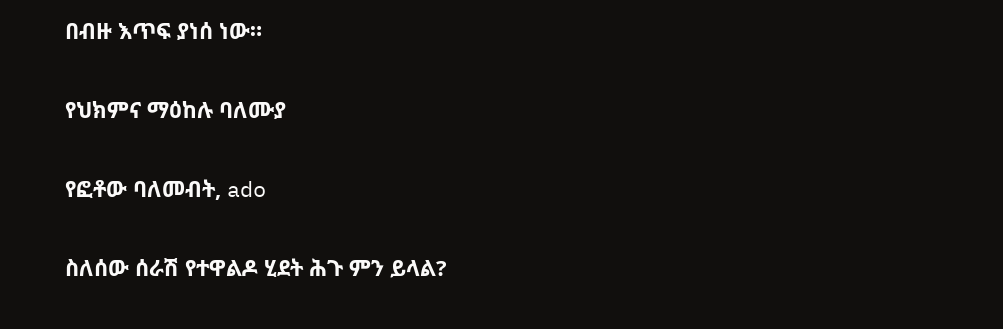በብዙ እጥፍ ያነሰ ነው።

የህክምና ማዕከሉ ባለሙያ

የፎቶው ባለመብት, ado

ስለሰው ሰራሽ የተዋልዶ ሂደት ሕጉ ምን ይላል?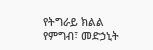የትግራይ ክልል የምግብ፣ መድኃኒት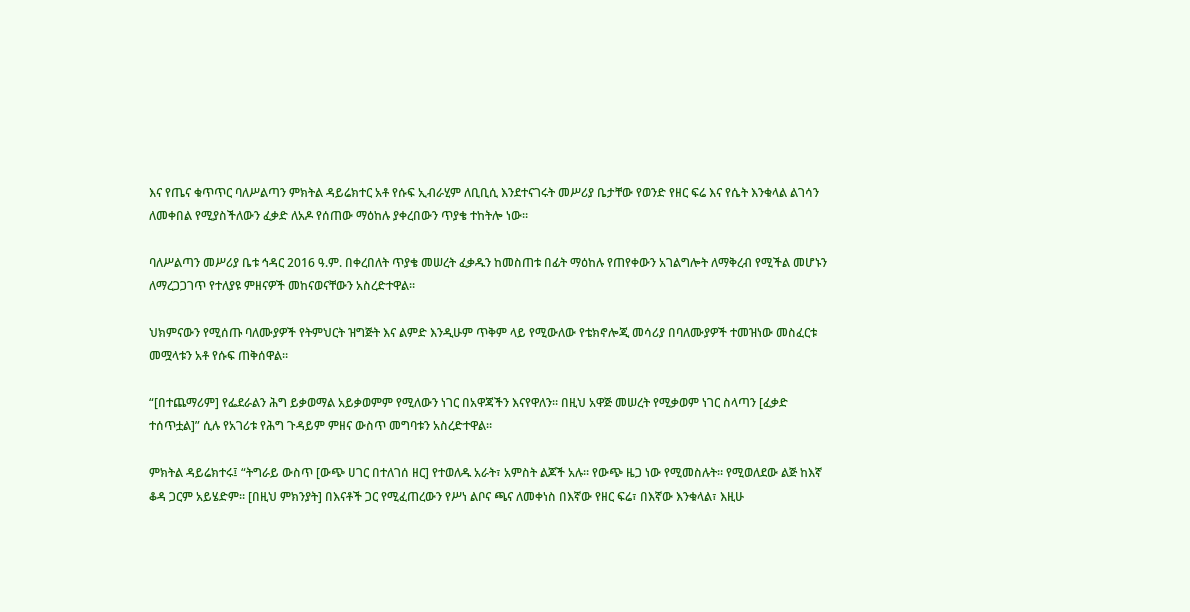እና የጤና ቁጥጥር ባለሥልጣን ምክትል ዳይሬክተር አቶ የሱፍ ኢብራሂም ለቢቢሲ እንደተናገሩት መሥሪያ ቤታቸው የወንድ የዘር ፍሬ እና የሴት እንቁላል ልገሳን ለመቀበል የሚያስችለውን ፈቃድ ለአዶ የሰጠው ማዕከሉ ያቀረበውን ጥያቄ ተከትሎ ነው።

ባለሥልጣን መሥሪያ ቤቱ ኅዳር 2016 ዓ.ም. በቀረበለት ጥያቄ መሠረት ፈቃዱን ከመስጠቱ በፊት ማዕከሉ የጠየቀውን አገልግሎት ለማቅረብ የሚችል መሆኑን ለማረጋጋገጥ የተለያዩ ምዘናዎች መከናወናቸውን አስረድተዋል።

ህክምናውን የሚሰጡ ባለሙያዎች የትምህርት ዝግጅት እና ልምድ እንዲሁም ጥቅም ላይ የሚውለው የቴክኖሎጂ መሳሪያ በባለሙያዎች ተመዝነው መስፈርቱ መሟላቱን አቶ የሱፍ ጠቅሰዋል።

“[በተጨማሪም] የፌደራልን ሕግ ይቃወማል አይቃወምም የሚለውን ነገር በአዋጃችን እናየዋለን። በዚህ አዋጅ መሠረት የሚቃወም ነገር ስላጣን [ፈቃድ ተሰጥቷል]” ሲሉ የአገሪቱ የሕግ ጉዳይም ምዘና ውስጥ መግባቱን አስረድተዋል።

ምክትል ዳይሬክተሩ፤ “ትግራይ ውስጥ [ውጭ ሀገር በተለገሰ ዘር] የተወለዱ አራት፣ አምስት ልጆች አሉ። የውጭ ዜጋ ነው የሚመስሉት። የሚወለደው ልጅ ከእኛ ቆዳ ጋርም አይሄድም። [በዚህ ምክንያት] በእናቶች ጋር የሚፈጠረውን የሥነ ልቦና ጫና ለመቀነስ በእኛው የዘር ፍሬ፣ በእኛው እንቁላል፣ እዚሁ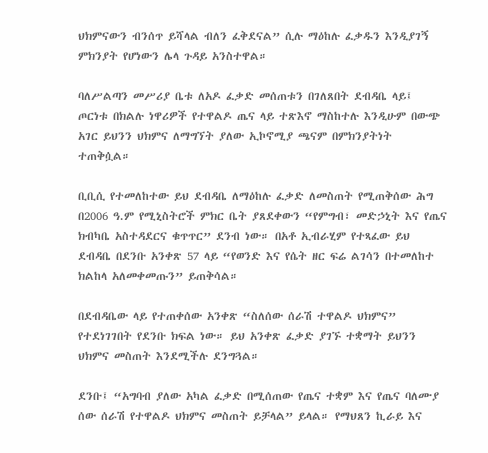ህክምናውን ብንሰጥ ይሻላል ብለን ፈቅደናል” ሲሉ ማዕከሉ ፈቃዱን እንዲያገኝ ምክንያት የሆነውን ሌላ ጉዳይ አንስተዋል።

ባለሥልጣን መሥሪያ ቤቱ ለአዶ ፈቃድ መሰጠቱን በገለጸበት ደብዳቤ ላይ፤ ጦርነቱ በክልሉ ነዋሪዎች የተዋልዶ ጤና ላይ ተጽእኖ ማስከተሉ እንዲሁም በውጭ አገር ይህንን ህክምና ለማግኘት ያለው ኢኮኖሚያ ጫናም በምክንያትነት ተጠቅሷል።

ቢቢሲ የተመለከተው ይህ ደብዳቤ ለማዕከሉ ፈቃድ ለመስጠት የሚጠቅሰው ሕግ በ2006 ዓ.ም የሚኒስትሮች ምክር ቤት ያጸደቀውን “የምግብ፣ መድኃኒት እና የጤና ክብካቤ አስተዳደርና ቁጥጥር” ደንብ ነው። በአቶ ኢብራሂም የተጻፈው ይህ ደብዳቤ በደንቡ አንቀጽ 57 ላይ “የወንድ እና የሴት ዘር ፍሬ ልገሳን በተመለከተ ክልከላ አለመቀመጡን” ይጠቅሳል።

በደብዳቤው ላይ የተጠቀሰው አንቀጽ “ስለሰው ሰራሽ ተዋልዶ ህክምና” የተደነገገበት የደንቡ ክፍል ነው። ይህ አንቀጽ ፈቃድ ያገኙ ተቋማት ይህንን ህክምና መስጠት እንደሚችሉ ደንግጓል።

ደንቡ፤ “አግባብ ያለው አካል ፈቃድ በሚሰጠው የጤና ተቋም እና የጤና ባለሙያ ሰው ሰራሽ የተዋልዶ ህክምና መስጠት ይቻላል” ይላል። የማህጸን ኪራይ እና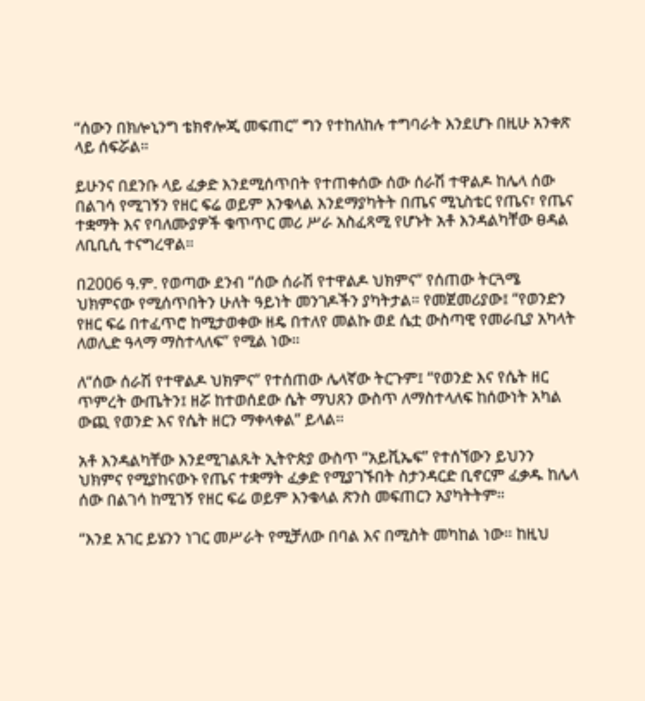“ሰውን በክሎኒንግ ቴክኖሎጂ መፍጠር” ግን የተከለከሉ ተግባራት እንደሆኑ በዚሁ አንቀጽ ላይ ሰፍሯል።

ይሁንና በደንቡ ላይ ፈቃድ እንደሚሰጥበት የተጠቀሰው ሰው ሰራሽ ተዋልዶ ከሌላ ሰው በልገሳ የሚገኝን የዘር ፍሬ ወይም እንቁላል እንደማያካትት በጤና ሚኒስቴር የጤና፣ የጤና ተቋማት እና የባለሙያዎች ቁጥጥር መሪ ሥራ አስፈጻሚ የሆኑት አቶ እንዳልካቸው ፀዳል ለቢቢሲ ተናግረዋል።

በ2006 ዓ.ም. የወጣው ደንብ “ሰው ሰራሽ የተዋልዶ ህክምና” የሰጠው ትርጓሜ ህክምናው የሚሰጥበትን ሁለት ዓይነት መንገዶችን ያካትታል። የመጀመሪያው፤ “የወንድን የዘር ፍሬ በተፈጥሮ ከሚታወቀው ዘዴ በተለየ መልኩ ወደ ሴቷ ውስጣዊ የመራቢያ አካላት ለወሊድ ዓላማ ማስተላለፍ” የሚል ነው።

ለ“ሰው ሰራሽ የተዋልዶ ህክምና” የተሰጠው ሌላኛው ትርጉም፤ “የወንድ እና የሴት ዘር ጥምረት ውጤትን፤ ዘሯ ከተወሰደው ሴት ማህጸን ውስጥ ለማስተላለፍ ከሰውነት አካል ውጪ የወንድ እና የሴት ዘርን ማቀላቀል” ይላል።

አቶ እንዳልካቸው እንደሚገልጹት ኢትዮጵያ ውስጥ “አይቪኤፍ” የተሰኘውን ይህንን ህክምና የሚያከናውኑ የጤና ተቋማት ፈቃድ የሚያገኙበት ስታንዳርድ ቢኖርም ፈቃዱ ከሌላ ሰው በልገሳ ከሚገኝ የዘር ፍሬ ወይም እንቁላል ጽንስ መፍጠርን አያካትትም።

“እንደ አገር ይሄንን ነገር መሥራት የሚቻለው በባል እና በሚስት መካከል ነው። ከዚህ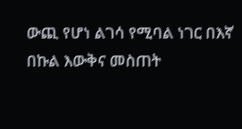ውጪ የሆነ ልገሳ የሚባል ነገር በእኛ በኩል እውቅና መስጠት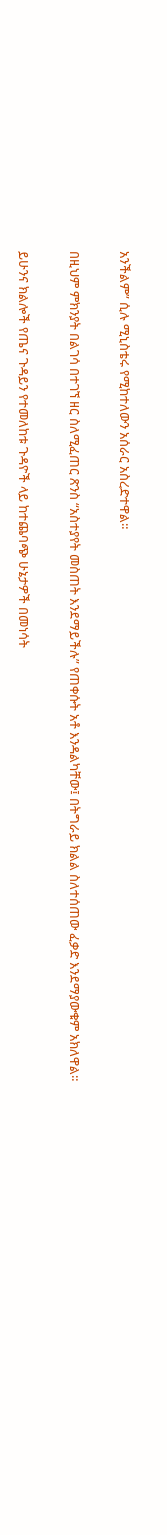አንችልም” ሲሉ ሚኒስቴሩ የሚከተለውን አሰራር አስረድተዋል።

በዚህም ምክንያት በልገሳ በተገኘ ዘር ስለሚፈጠር ጽንስ “አስተያየት መስጠት እንደማይችሉ” የጠቀሱት አቶ እንዳልካቸው፤ በትግራይ ክልል ስለተሰጠው ፈቃድ እንደማያውቁም አክለዋል።

ይሁንና ክልሎች የጤና ጉዳይን የተመለከቱ ጉዳዮች ላይ ከተጨባጭ ሁኔታዎች በመነሳት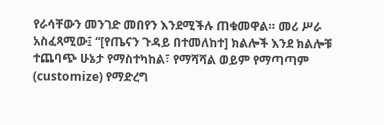የራሳቸውን መንገድ መበየን እንደሚችሉ ጠቁመዋል። መሪ ሥራ አስፈጻሚው፤ “[የጤናን ጉዳይ በተመለከተ] ክልሎች እንደ ክልሎቹ ተጨባጭ ሁኔታ የማስተካከል፣ የማሻሻል ወይም የማጣጣም (customize) የማድረግ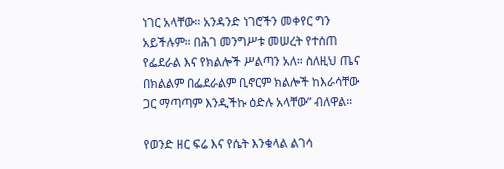ነገር አላቸው። አንዳንድ ነገሮችን መቀየር ግን አይችሉም። በሕገ መንግሥቱ መሠረት የተሰጠ የፌደራል እና የክልሎች ሥልጣን አለ። ስለዚህ ጤና በክልልም በፌደራልም ቢኖርም ክልሎች ከእራሳቸው ጋር ማጣጣም እንዲችኩ ዕድሉ አላቸው” ብለዋል።

የወንድ ዘር ፍሬ እና የሴት እንቁላል ልገሳ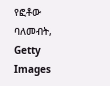የፎቶው ባለመብት, Getty Images